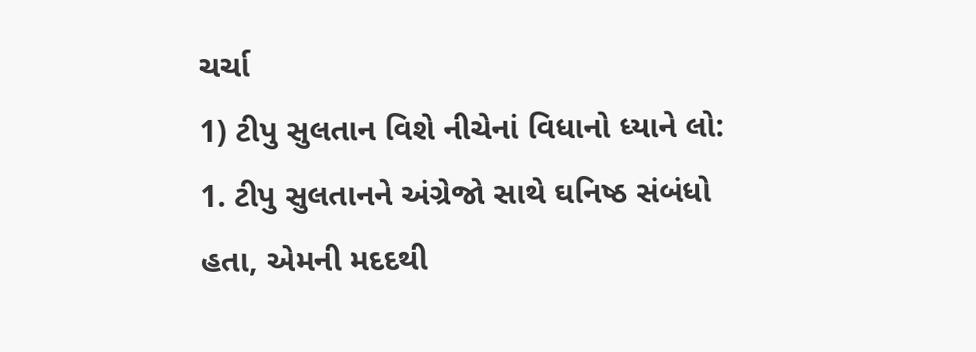ચર્ચા
1) ટીપુ સુલતાન વિશે નીચેનાં વિધાનો ધ્યાને લો:
1. ટીપુ સુલતાનને અંગ્રેજો સાથે ઘનિષ્ઠ સંબંધો હતા, એમની મદદથી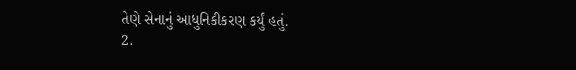તેણે સેનાનું આધુનિકીકરણ કર્યું હતું.
2.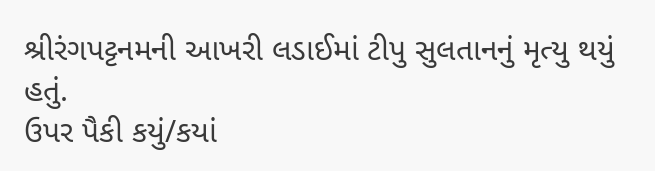શ્રીરંગપટ્ટનમની આખરી લડાઈમાં ટીપુ સુલતાનનું મૃત્યુ થયું હતું.
ઉપર પૈકી કયું/કયાં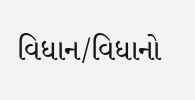વિધાન/વિધાનો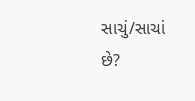સાચું/સાચાં છે?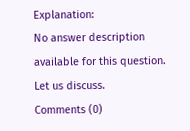Explanation:
No answer description available for this question.
Let us discuss.
Comments (0)